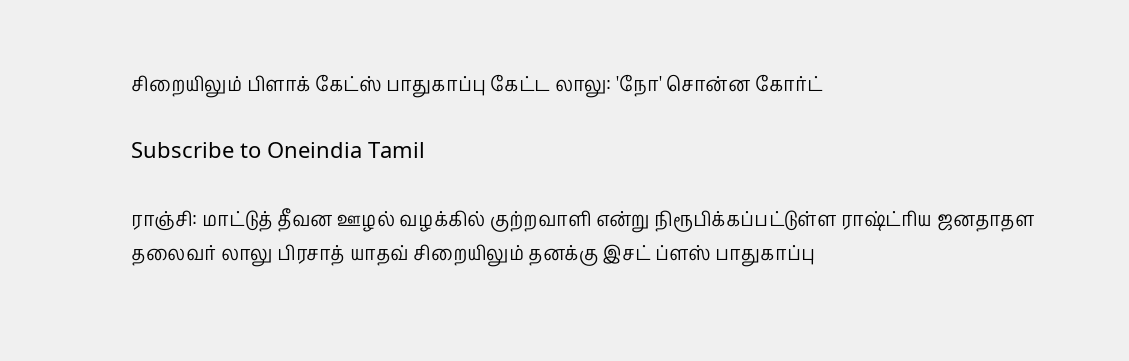சிறையிலும் பிளாக் கேட்ஸ் பாதுகாப்பு கேட்ட லாலு: 'நோ' சொன்ன கோர்ட்

Subscribe to Oneindia Tamil

ராஞ்சி: மாட்டுத் தீவன ஊழல் வழக்கில் குற்றவாளி என்று நிரூபிக்கப்பட்டுள்ள ராஷ்ட்ரிய ஜனதாதள தலைவர் லாலு பிரசாத் யாதவ் சிறையிலும் தனக்கு இசட் ப்ளஸ் பாதுகாப்பு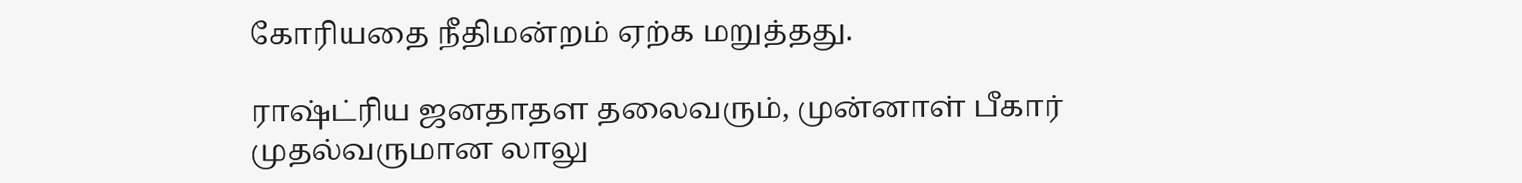கோரியதை நீதிமன்றம் ஏற்க மறுத்தது.

ராஷ்ட்ரிய ஜனதாதள தலைவரும், முன்னாள் பீகார் முதல்வருமான லாலு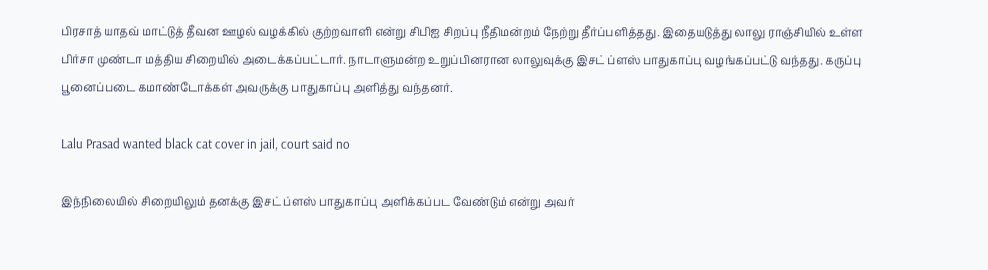பிரசாத் யாதவ் மாட்டுத் தீவன ஊழல் வழக்கில் குற்றவாளி என்று சிபிஐ சிறப்பு நீதிமன்றம் நேற்று தீர்ப்பளித்தது. இதையடுத்து லாலு ராஞ்சியில் உள்ள பிர்சா முண்டா மத்திய சிறையில் அடைக்கப்பட்டார். நாடாளுமன்ற உறுப்பினரான லாலுவுக்கு இசட் ப்ளஸ் பாதுகாப்பு வழங்கப்பட்டு வந்தது. கருப்பு பூனைப்படை கமாண்டோக்கள் அவருக்கு பாதுகாப்பு அளித்து வந்தனர்.

Lalu Prasad wanted black cat cover in jail, court said no

இந்நிலையில் சிறையிலும் தனக்கு இசட் ப்ளஸ் பாதுகாப்பு அளிக்கப்பட வேண்டும் என்று அவர்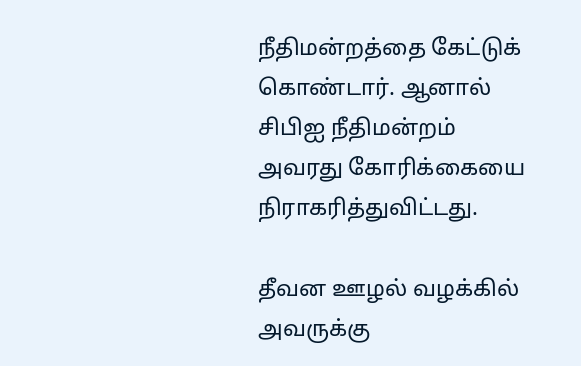நீதிமன்றத்தை கேட்டுக் கொண்டார். ஆனால் சிபிஐ நீதிமன்றம் அவரது கோரிக்கையை நிராகரித்துவிட்டது.

தீவன ஊழல் வழக்கில் அவருக்கு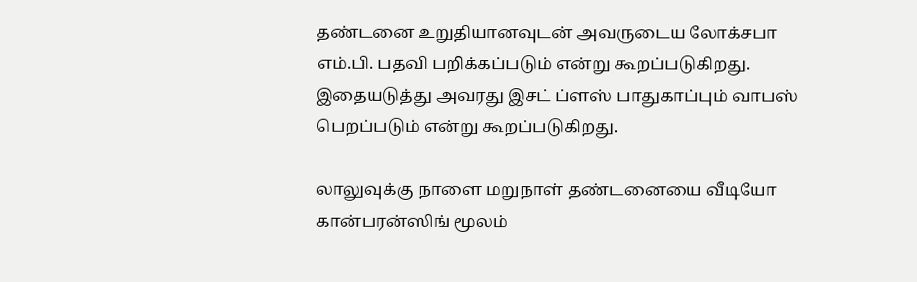தண்டனை உறுதியானவுடன் அவருடைய லோக்சபா எம்.பி. பதவி பறிக்கப்படும் என்று கூறப்படுகிறது. இதையடுத்து அவரது இசட் ப்ளஸ் பாதுகாப்பும் வாபஸ் பெறப்படும் என்று கூறப்படுகிறது.

லாலுவுக்கு நாளை மறுநாள் தண்டனையை வீடியோ கான்பரன்ஸிங் மூலம்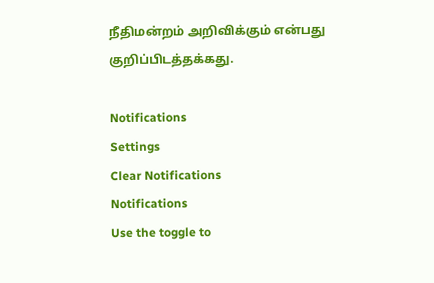நீதிமன்றம் அறிவிக்கும் என்பது குறிப்பிடத்தக்கது.

Notifications
Settings
Clear Notifications
Notifications
Use the toggle to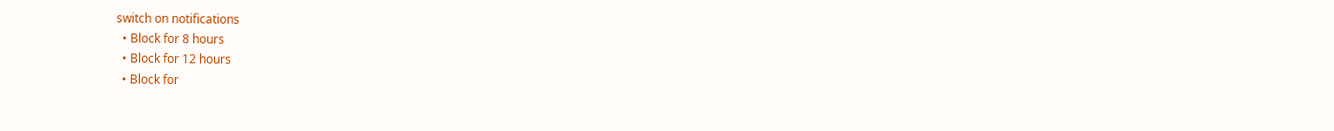switch on notifications
  • Block for 8 hours
  • Block for 12 hours
  • Block for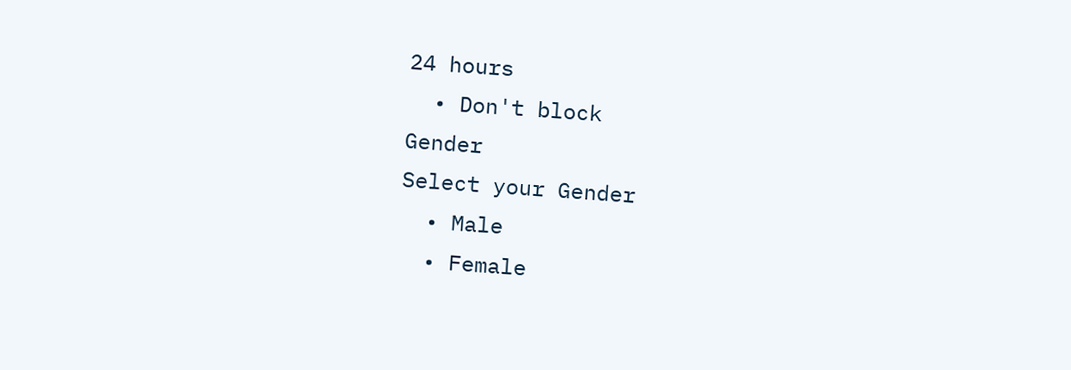24 hours
  • Don't block
Gender
Select your Gender
  • Male
  • Female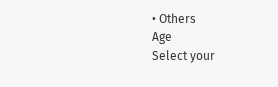• Others
Age
Select your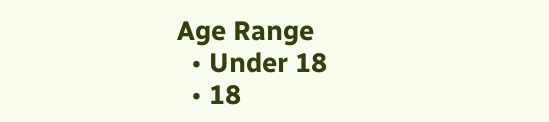Age Range
  • Under 18
  • 18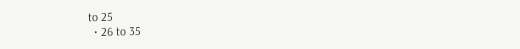to 25
  • 26 to 35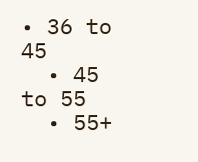• 36 to 45
  • 45 to 55
  • 55+